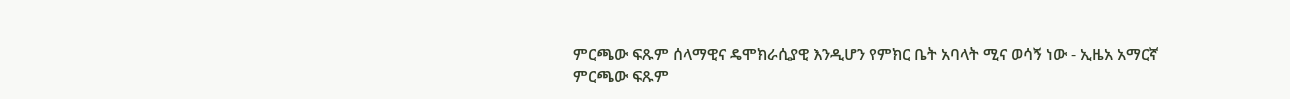ምርጫው ፍጹም ሰላማዊና ዴሞክራሲያዊ እንዲሆን የምክር ቤት አባላት ሚና ወሳኝ ነው - ኢዜአ አማርኛ
ምርጫው ፍጹም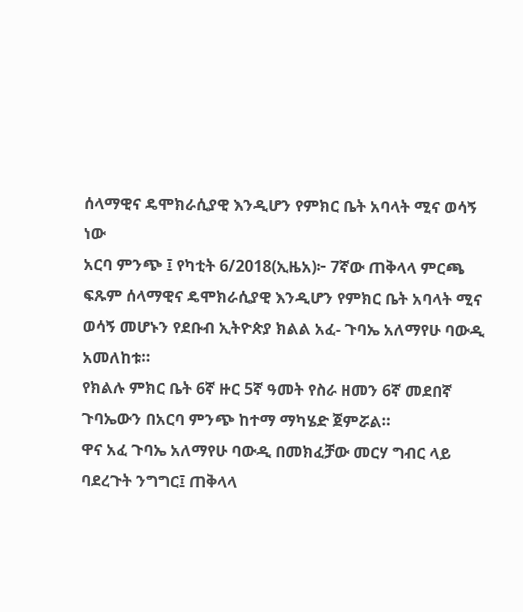ሰላማዊና ዴሞክራሲያዊ እንዲሆን የምክር ቤት አባላት ሚና ወሳኝ ነው
አርባ ምንጭ ፤ የካቲት 6/2018(ኢዜአ)፦ 7ኛው ጠቅላላ ምርጫ ፍጹም ሰላማዊና ዴሞክራሲያዊ እንዲሆን የምክር ቤት አባላት ሚና ወሳኝ መሆኑን የደቡብ ኢትዮጵያ ክልል አፈ- ጉባኤ አለማየሁ ባውዲ አመለከቱ።
የክልሉ ምክር ቤት 6ኛ ዙር 5ኛ ዓመት የስራ ዘመን 6ኛ መደበኛ ጉባኤውን በአርባ ምንጭ ከተማ ማካሄድ ጀምሯል።
ዋና አፈ ጉባኤ አለማየሁ ባውዲ በመክፈቻው መርሃ ግብር ላይ ባደረጉት ንግግር፤ ጠቅላላ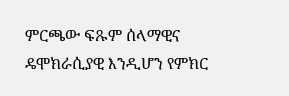ምርጫው ፍጹም ሰላማዊና ዴሞክራሲያዊ እንዲሆን የምክር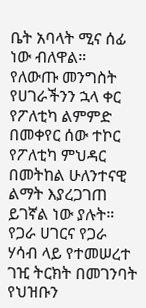ቤት አባላት ሚና ሰፊ ነው ብለዋል።
የለውጡ መንግስት የሀገራችንን ኋላ ቀር የፖለቲካ ልምምድ በመቀየር ሰው ተኮር የፖለቲካ ምህዳር በመትከል ሁለንተናዊ ልማት እያረጋገጠ ይገኛል ነው ያሉት።
የጋራ ሀገርና የጋራ ሃሳብ ላይ የተመሠረተ ገዢ ትርክት በመገንባት የህዝቡን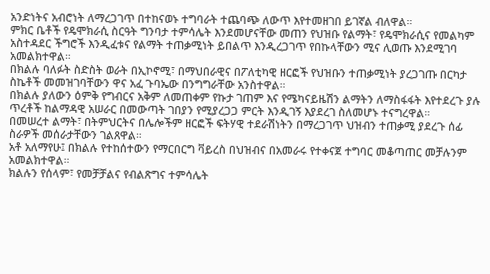አንድነትና አብሮነት ለማረጋገጥ በተከናወኑ ተግባራት ተጨባጭ ለውጥ እየተመዘገበ ይገኛል ብለዋል።
ምክር ቤቶች የዴሞክራሲ ስርዓት ግንባታ ተምሳሌት እንደመሆናቸው መጠን የህዝቡ የልማት፣ የዴሞክራሲና የመልካም አስተዳደር ችግሮች እንዲፈቱና የልማት ተጠቃሚነት ይበልጥ እንዲረጋገጥ የበኩላቸውን ሚና ሊወጡ እንደሚገባ አመልክተዋል።
በክልሉ ባለፉት ስድስት ወራት በኢኮኖሚ፣ በማህበራዊና በፖለቲካዊ ዘርፎች የህዝቡን ተጠቃሚነት ያረጋገጡ በርካታ ስኬቶች መመዝገባቸውን ዋና አፈ ጉባኤው በንግግራቸው አንስተዋል።
በክልሉ ያለውን ዕምቅ የግብርና አቅም ለመጠቀም የኩታ ገጠም እና የሜካናይዜሽን ልማትን ለማስፋፋት እየተደረጉ ያሉ ጥረቶች ከልማዳዊ አሠራር በመውጣት ገበያን የሚያረጋጋ ምርት እንዲገኝ እያደረገ ስለመሆኑ ተናግረዋል።
በመሠረተ ልማት፣ በትምህርትና በሌሎችም ዘርፎች ፍትሃዊ ተደራሽነትን በማረጋገጥ ህዝብን ተጠቃሚ ያደረጉ ሰፊ ስራዎች መሰራታቸውን ገልጸዋል።
አቶ አለማየሁ፤ በክልሉ የተከሰተውን የማርበርግ ቫይረስ በህዝብና በአመራሩ የተቀናጀ ተግባር መቆጣጠር መቻሉንም አመልክተዋል።
ክልሉን የሰላም፣ የመቻቻልና የብልጽግና ተምሳሌት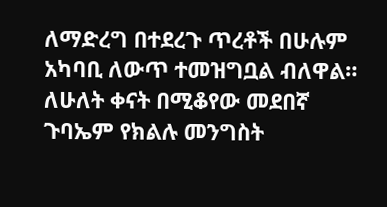ለማድረግ በተደረጉ ጥረቶች በሁሉም አካባቢ ለውጥ ተመዝግቧል ብለዋል።
ለሁለት ቀናት በሚቆየው መደበኛ ጉባኤም የክልሉ መንግስት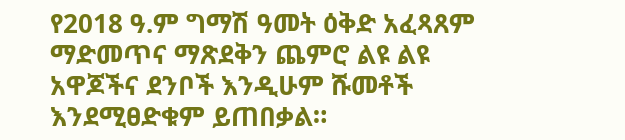የ2018 ዓ.ም ግማሽ ዓመት ዕቅድ አፈጻጸም ማድመጥና ማጽደቅን ጨምሮ ልዩ ልዩ አዋጆችና ደንቦች እንዲሁም ሹመቶች እንደሚፀድቁም ይጠበቃል።